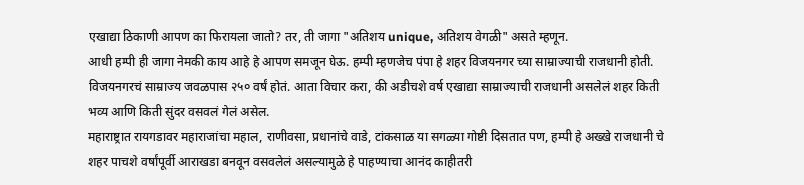एखाद्या ठिकाणी आपण का फिरायला जातो? तर, ती जागा "अतिशय unique, अतिशय वेगळी" असते म्हणून.
आधी हम्पी ही जागा नेमकी काय आहे हे आपण समजून घेऊ. हम्पी म्हणजेच पंपा हे शहर विजयनगर च्या साम्राज्याची राजधानी होती. विजयनगरचं साम्राज्य जवळपास २५० वर्षं होतं. आता विचार करा, की अडीचशे वर्ष एखाद्या साम्राज्याची राजधानी असलेलं शहर किती भव्य आणि किती सुंदर वसवलं गेलं असेल.
महाराष्ट्रात रायगडावर महाराजांचा महाल, राणीवसा, प्रधानांचे वाडे, टांकसाळ या सगळ्या गोष्टी दिसतात पण, हम्पी हे अख्खे राजधानी चे शहर पाचशे वर्षांपूर्वी आराखडा बनवून वसवलेलं असल्यामुळे हे पाहण्याचा आनंद काहीतरी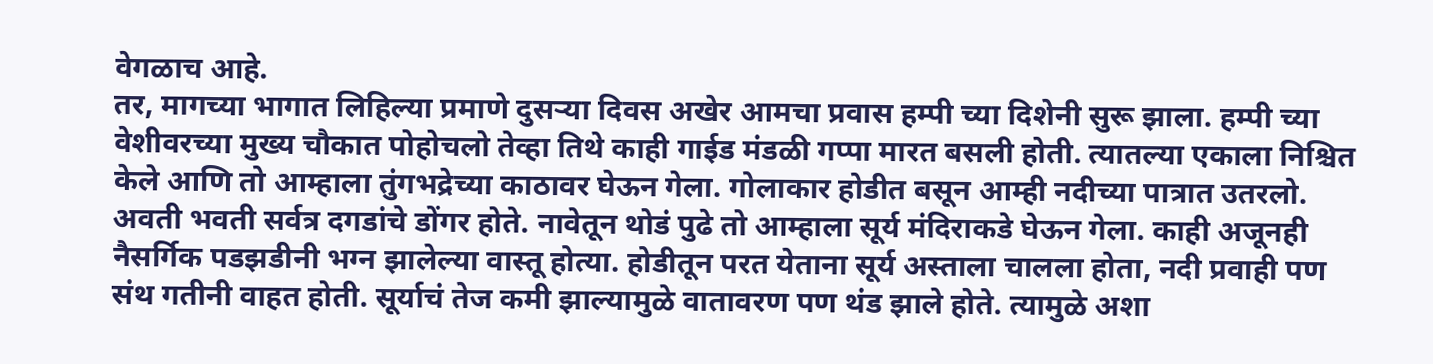वेगळाच आहे.
तर, मागच्या भागात लिहिल्या प्रमाणे दुसऱ्या दिवस अखेर आमचा प्रवास हम्पी च्या दिशेनी सुरू झाला. हम्पी च्या वेशीवरच्या मुख्य चौकात पोहोचलो तेव्हा तिथे काही गाईड मंडळी गप्पा मारत बसली होती. त्यातल्या एकाला निश्चित केले आणि तो आम्हाला तुंगभद्रेच्या काठावर घेऊन गेला. गोलाकार होडीत बसून आम्ही नदीच्या पात्रात उतरलो. अवती भवती सर्वत्र दगडांचे डोंगर होते. नावेतून थोडं पुढे तो आम्हाला सूर्य मंदिराकडे घेऊन गेला. काही अजूनही नैसर्गिक पडझडीनी भग्न झालेल्या वास्तू होत्या. होडीतून परत येताना सूर्य अस्ताला चालला होता, नदी प्रवाही पण संथ गतीनी वाहत होती. सूर्याचं तेज कमी झाल्यामुळे वातावरण पण थंड झाले होते. त्यामुळे अशा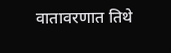वातावरणात तिथे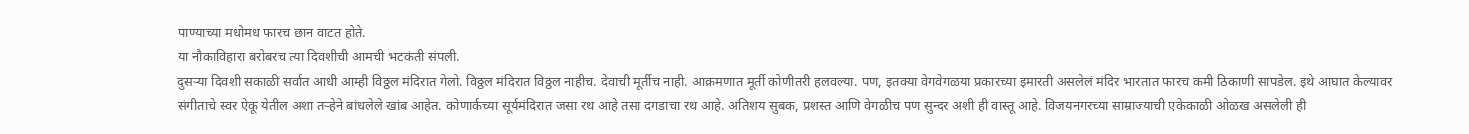पाण्याच्या मधोमध फारच छान वाटत होते.
या नौकाविहारा बरोबरच त्या दिवशीची आमची भटकंती संपली.
दुसऱ्या दिवशी सकाळी सर्वात आधी आम्ही विठ्ठल मंदिरात गेलो. विठ्ठल मंदिरात विठ्ठल नाहीच. देवाची मूर्तीच नाही. आक्रमणात मूर्ती कोणीतरी हलवल्या. पण, इतक्या वेगवेगळया प्रकारच्या इमारती असलेलं मंदिर भारतात फारच कमी ठिकाणी सापडेल. इथे आघात केल्यावर संगीताचे स्वर ऐकू येतील अशा तऱ्हेने बांधलेले खांब आहेत. कोणार्कच्या सूर्यमंदिरात जसा रथ आहे तसा दगडाचा रथ आहे. अतिशय सुबक, प्रशस्त आणि वेगळीच पण सुन्दर अशी ही वास्तू आहे. विजयनगरच्या साम्राज्याची एकेकाळी ओळख असलेली ही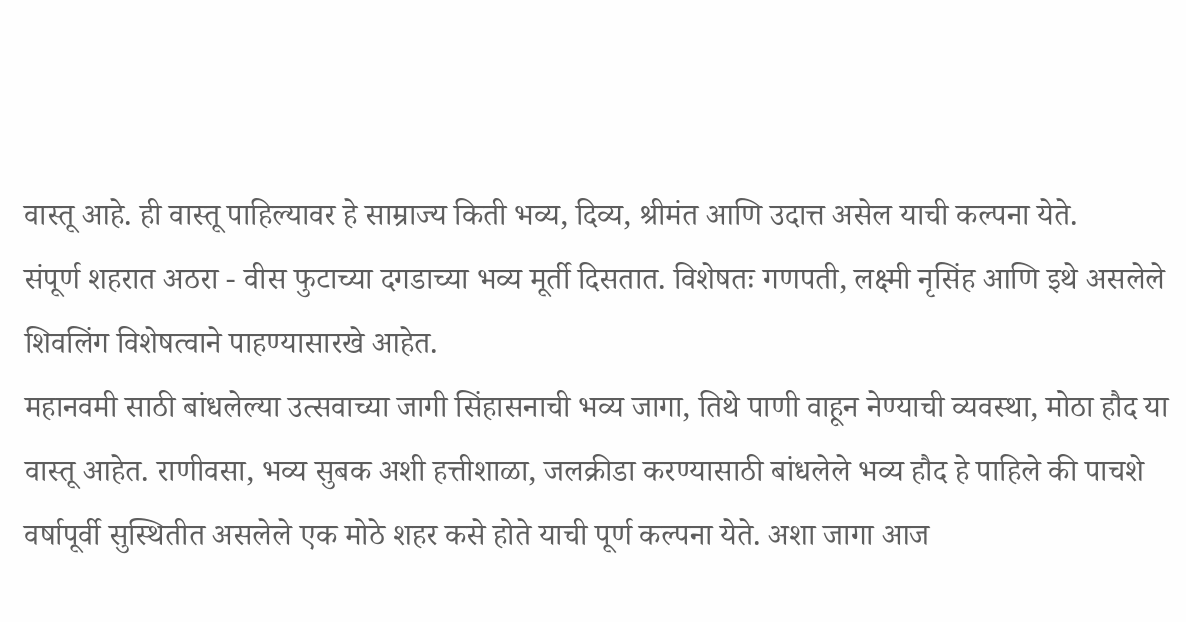वास्तू आहे. ही वास्तू पाहिल्यावर हे साम्राज्य किती भव्य, दिव्य, श्रीमंत आणि उदात्त असेल याची कल्पना येते.
संपूर्ण शहरात अठरा - वीस फुटाच्या दगडाच्या भव्य मूर्ती दिसतात. विशेषतः गणपती, लक्ष्मी नृसिंह आणि इथे असलेले शिवलिंग विशेषत्वाने पाहण्यासारखे आहेत.
महानवमी साठी बांधलेल्या उत्सवाच्या जागी सिंहासनाची भव्य जागा, तिथे पाणी वाहून नेण्याची व्यवस्था, मोठा हौद या वास्तू आहेत. राणीवसा, भव्य सुबक अशी हत्तीशाळा, जलक्रीडा करण्यासाठी बांधलेले भव्य हौद हे पाहिले की पाचशे वर्षापूर्वी सुस्थितीत असलेले एक मोठे शहर कसे होते याची पूर्ण कल्पना येते. अशा जागा आज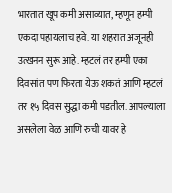भारतात खूप कमी असाव्यात, म्हणून हम्पी एकदा पहायलाच हवे. या शहरात अजूनही उत्खनन सुरू आहे. म्हटलं तर हम्पी एका दिवसांत पण फिरता येऊ शकतं आणि म्हटलं तर १५ दिवस सुद्धा कमी पडतील. आपल्याला असलेला वेळ आणि रुची यावर हे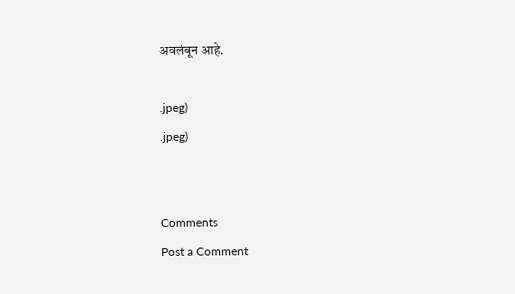अवलंबून आहे.

.jpeg)
.jpeg)


Comments
Post a Comment